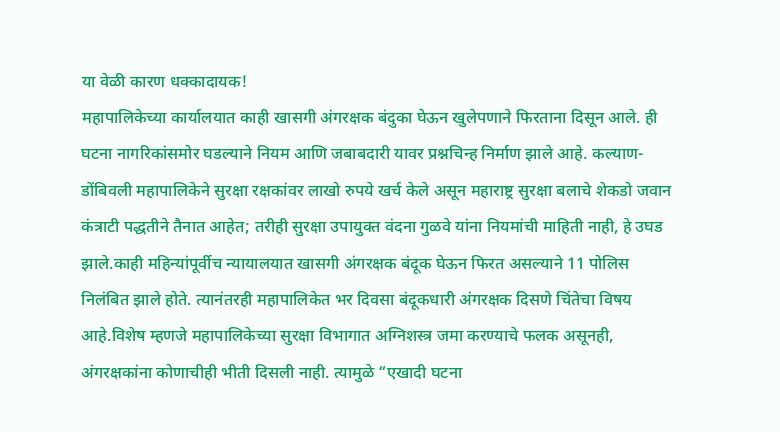या वेळी कारण धक्कादायक!
महापालिकेच्या कार्यालयात काही खासगी अंगरक्षक बंदुका घेऊन खुलेपणाने फिरताना दिसून आले. ही घटना नागरिकांसमोर घडल्याने नियम आणि जबाबदारी यावर प्रश्नचिन्ह निर्माण झाले आहे. कल्याण-डोंबिवली महापालिकेने सुरक्षा रक्षकांवर लाखो रुपये खर्च केले असून महाराष्ट्र सुरक्षा बलाचे शेकडो जवान कंत्राटी पद्धतीने तैनात आहेत; तरीही सुरक्षा उपायुक्त वंदना गुळवे यांना नियमांची माहिती नाही, हे उघड झाले.काही महिन्यांपूर्वीच न्यायालयात खासगी अंगरक्षक बंदूक घेऊन फिरत असल्याने 11 पोलिस निलंबित झाले होते. त्यानंतरही महापालिकेत भर दिवसा बंदूकधारी अंगरक्षक दिसणे चिंतेचा विषय आहे.विशेष म्हणजे महापालिकेच्या सुरक्षा विभागात अग्निशस्त्र जमा करण्याचे फलक असूनही, अंगरक्षकांना कोणाचीही भीती दिसली नाही. त्यामुळे “एखादी घटना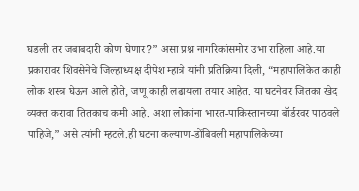घडली तर जबाबदारी कोण घेणार?” असा प्रश्न नागरिकांसमोर उभा राहिला आहे.या प्रकारावर शिवसेनेचे जिल्हाध्यक्ष दीपेश म्हात्रे यांनी प्रतिक्रिया दिली, “महापालिकेत काही लोक शस्त्र घेऊन आले होते, जणू काही लढायला तयार आहेत. या घटनेवर जितका खेद व्यक्त करावा तितकाच कमी आहे. अशा लोकांना भारत-पाकिस्तानच्या बॉर्डरवर पाठवले पाहिजे,” असे त्यांनी म्हटले.ही घटना कल्याण-डोंबिवली महापालिकेच्या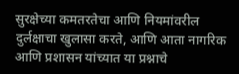सुरक्षेच्या कमतरतेचा आणि नियमांवरील दुर्लक्षाचा खुलासा करते, आणि आता नागरिक आणि प्रशासन यांच्यात या प्रश्नाचे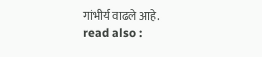गांभीर्य वाढले आहे.
read also :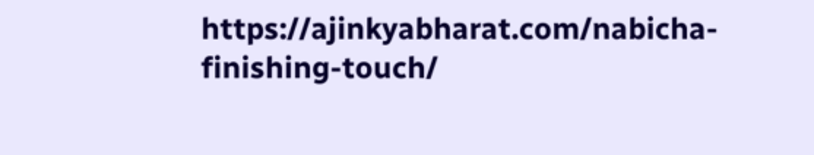https://ajinkyabharat.com/nabicha-finishing-touch/